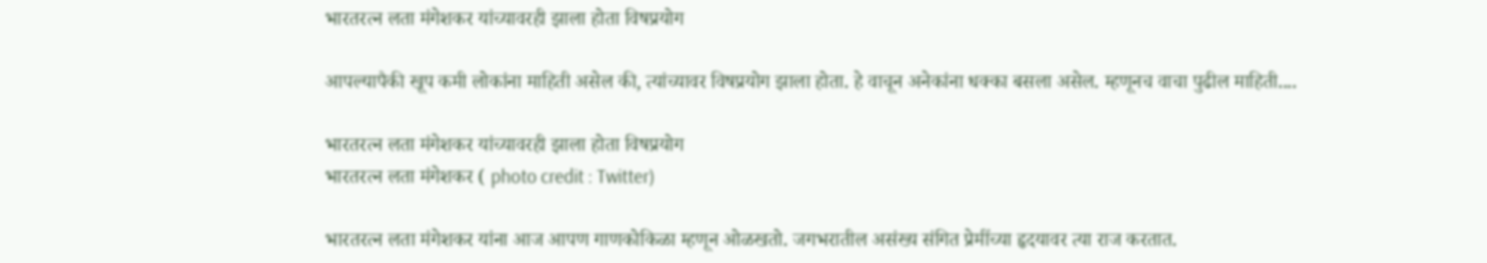भारतरत्न लता मंगेशकर यांच्यावरही झाला होता विषप्रयोग

आपल्यापैकी खूप कमी लोकांना माहिती असेल की, त्यांच्यावर विषप्रयोग झाला होता. हे वाचून अनेकांना धक्का बसला असेल. म्हणूनच वाचा पुढील माहिती....

भारतरत्न लता मंगेशकर यांच्यावरही झाला होता विषप्रयोग
भारतरत्न लता मंगेशकर ( photo credit : Twitter)

भारतरत्न लता मंगेशकर यांना आज आपण गाणकोकिळा म्हणून ओळखतो. जगभरातील असंख्य संगित प्रेमींच्या हृदयावर त्या राज करतात.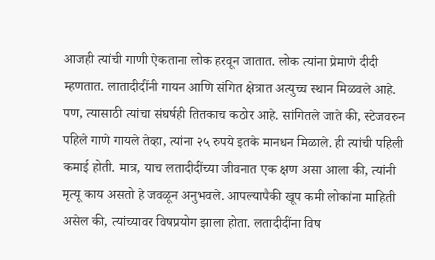आजही त्यांची गाणी ऐकताना लोक हरवून जातात. लोक त्यांना प्रेमाणे दीदी म्हणतात. लातादीदींनी गायन आणि संगित क्षेत्रात अत्युच्च स्थान मिळवले आहे. पण, त्यासाठी त्यांचा संघर्षही तितकाच कठोर आहे. सांगितले जाते की, स्टेजवरुन पहिले गाणे गायले तेव्हा, त्यांना २५ रुपये इतके मानधन मिळाले. ही त्यांची पहिली कमाई होती. मात्र, याच लतादीदींच्या जीवनात एक क्षण असा आला की, त्यांनी मृत्यू काय असतो हे जवळून अनुभवले. आपल्यापैकी खूप कमी लोकांना माहिती असेल की, त्यांच्यावर विषप्रयोग झाला होता. लतादीदींना विष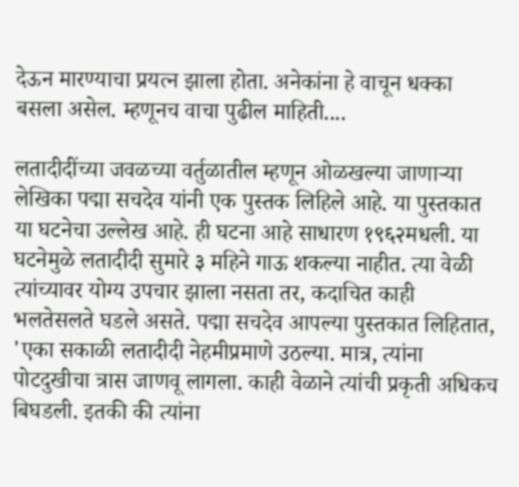देऊन मारण्याचा प्रयत्न झाला होता. अनेकांना हे वाचून धक्का बसला असेल. म्हणूनच वाचा पुढील माहिती....

लतादीदींच्या जवळच्या वर्तुळातील म्हणून ओळखल्या जाणाऱ्या लेखिका पद्मा सचदेव यांनी एक पुस्तक लिहिले आहे. या पुस्तकात या घटनेचा उल्लेख आहे. ही घटना आहे साधारण १९६२मधली. या घटनेमुळे लतादीदी सुमारे ३ महिने गाऊ शकल्या नाहीत. त्या वेळी त्यांच्यावर योग्य उपचार झाला नसता तर, कदाचित काही भलतेसलते घडले असते. पद्मा सचदेव आपल्या पुस्तकात लिहितात, 'एका सकाळी लतादीदी नेहमीप्रमाणे उठल्या. मात्र, त्यांना पोटदुखीचा त्रास जाणवू लागला. काही वेळाने त्यांची प्रकृती अधिकच बिघडली. इतकी की त्यांना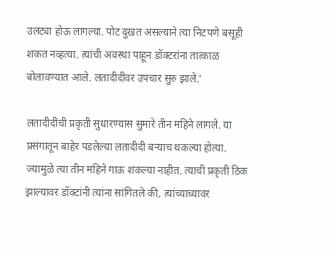उलट्या होऊ लागल्या. पोट दुखत असल्याने त्या निटपणे बसूही शकत नव्हत्या. त्यांची अवस्था पाहून डॉक्टरांना तात्काळ बोलावण्यात आले. लतादीदींवर उपचार सुरु झाले.'

लतादीदींची प्रकृती सुधारण्यास सुमारे तीन महिने लागले. या प्रसंगातून बाहेर पडलेल्या लतादीदी बऱ्याच थकल्या होत्या. ज्यामुळे त्या तीन महिने गाऊ शकल्या नाहीत. त्याची प्रकृती ठिक झाल्यावर डॉक्टांनी त्यांना सांगितले की, त्यांच्याच्यावर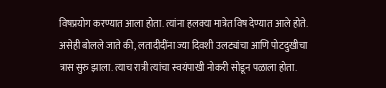विषप्रयोग करण्यात आला होता. त्यांना हलक्या मात्रेत विष देण्यात आले होते. असेही बोलले जाते की, लतादीदींना ज्या दिवशी उलट्यांचा आणि पोटदुखीचा त्रास सुरु झाला. त्याच रात्री त्यांचा स्वयंपाखी नोकरी सोडून पळाला होता.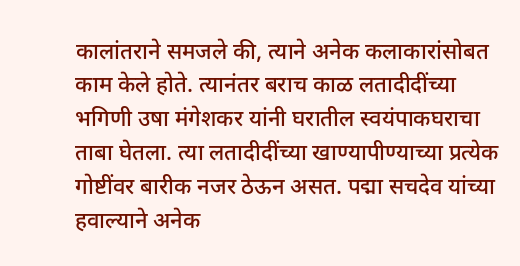कालांतराने समजले की, त्याने अनेक कलाकारांसोबत काम केले होते. त्यानंतर बराच काळ लतादीदींच्या भगिणी उषा मंगेशकर यांनी घरातील स्वयंपाकघराचा ताबा घेतला. त्या लतादीदींच्या खाण्यापीण्याच्या प्रत्येक गोष्टींवर बारीक नजर ठेऊन असत. पद्मा सचदेव यांच्या हवाल्याने अनेक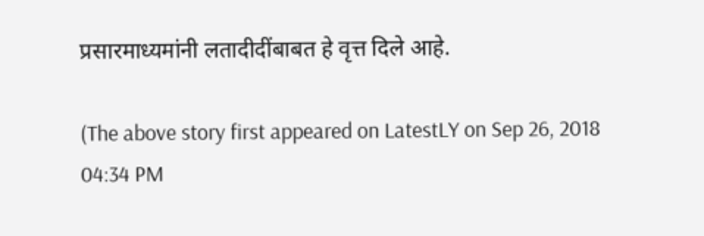प्रसारमाध्यमांनी लतादीदींबाबत हे वृत्त दिले आहे.

(The above story first appeared on LatestLY on Sep 26, 2018 04:34 PM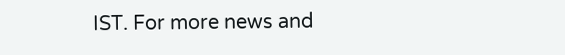IST. For more news and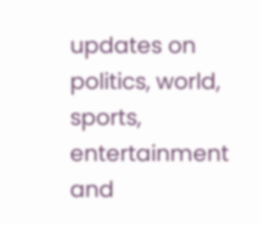updates on politics, world, sports, entertainment and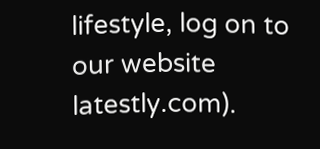lifestyle, log on to our website latestly.com).